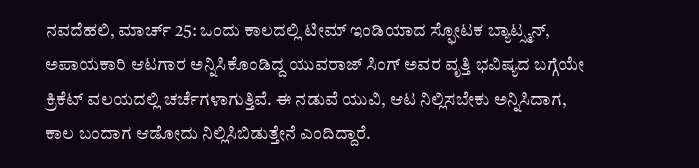ನವದೆಹಲಿ, ಮಾರ್ಚ್ 25: ಒಂದು ಕಾಲದಲ್ಲಿ ಟೀಮ್ ಇಂಡಿಯಾದ ಸ್ಫೋಟಕ ಬ್ಯಾಟ್ಸ್ಮನ್, ಅಪಾಯಕಾರಿ ಆಟಗಾರ ಅನ್ನಿಸಿಕೊಂಡಿದ್ದ ಯುವರಾಜ್ ಸಿಂಗ್ ಅವರ ವೃತ್ತಿ ಭವಿಷ್ಯದ ಬಗ್ಗೆಯೇ ಕ್ರಿಕೆಟ್ ವಲಯದಲ್ಲಿ ಚರ್ಚೆಗಳಾಗುತ್ತಿವೆ. ಈ ನಡುವೆ ಯುವಿ, ಆಟ ನಿಲ್ಲಿಸಬೇಕು ಅನ್ನಿಸಿದಾಗ, ಕಾಲ ಬಂದಾಗ ಆಡೋದು ನಿಲ್ಲಿಸಿಬಿಡುತ್ತೇನೆ ಎಂದಿದ್ದಾರೆ.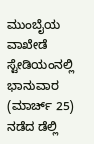ಮುಂಬೈಯ ವಾಖೇಡೆ ಸ್ಟೇಡಿಯಂನಲ್ಲಿ ಭಾನುವಾರ (ಮಾರ್ಚ್ 25) ನಡೆದ ಡೆಲ್ಲಿ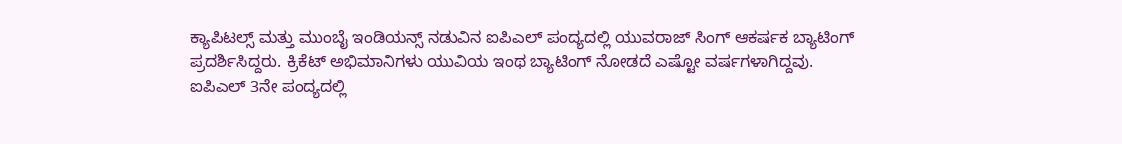ಕ್ಯಾಪಿಟಲ್ಸ್ ಮತ್ತು ಮುಂಬೈ ಇಂಡಿಯನ್ಸ್ ನಡುವಿನ ಐಪಿಎಲ್ ಪಂದ್ಯದಲ್ಲಿ ಯುವರಾಜ್ ಸಿಂಗ್ ಆಕರ್ಷಕ ಬ್ಯಾಟಿಂಗ್ ಪ್ರದರ್ಶಿಸಿದ್ದರು. ಕ್ರಿಕೆಟ್ ಅಭಿಮಾನಿಗಳು ಯುವಿಯ ಇಂಥ ಬ್ಯಾಟಿಂಗ್ ನೋಡದೆ ಎಷ್ಟೋ ವರ್ಷಗಳಾಗಿದ್ದವು.
ಐಪಿಎಲ್ 3ನೇ ಪಂದ್ಯದಲ್ಲಿ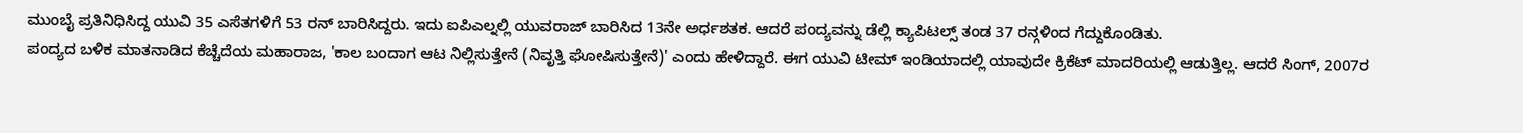ಮುಂಬೈ ಪ್ರತಿನಿಧಿಸಿದ್ದ ಯುವಿ 35 ಎಸೆತಗಳಿಗೆ 53 ರನ್ ಬಾರಿಸಿದ್ದರು. ಇದು ಐಪಿಎಲ್ನಲ್ಲಿ ಯುವರಾಜ್ ಬಾರಿಸಿದ 13ನೇ ಅರ್ಧಶತಕ. ಆದರೆ ಪಂದ್ಯವನ್ನು ಡೆಲ್ಲಿ ಕ್ಯಾಪಿಟಲ್ಸ್ ತಂಡ 37 ರನ್ಗಳಿಂದ ಗೆದ್ದುಕೊಂಡಿತು.
ಪಂದ್ಯದ ಬಳಿಕ ಮಾತನಾಡಿದ ಕೆಚ್ಚೆದೆಯ ಮಹಾರಾಜ, 'ಕಾಲ ಬಂದಾಗ ಆಟ ನಿಲ್ಲಿಸುತ್ತೇನೆ (ನಿವೃತ್ತಿ ಘೋಷಿಸುತ್ತೇನೆ)' ಎಂದು ಹೇಳಿದ್ದಾರೆ. ಈಗ ಯುವಿ ಟೀಮ್ ಇಂಡಿಯಾದಲ್ಲಿ ಯಾವುದೇ ಕ್ರಿಕೆಟ್ ಮಾದರಿಯಲ್ಲಿ ಆಡುತ್ತಿಲ್ಲ. ಆದರೆ ಸಿಂಗ್, 2007ರ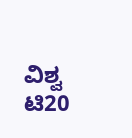ವಿಶ್ವ ಟಿ20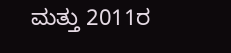ಮತ್ತು 2011ರ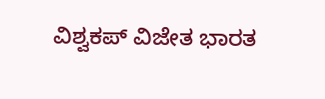ವಿಶ್ವಕಪ್ ವಿಜೇತ ಭಾರತ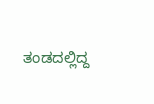ತಂಡದಲ್ಲಿದ್ದ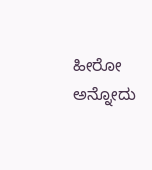ಹೀರೋ ಅನ್ನೋದು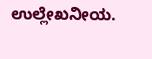ಉಲ್ಲೇಖನೀಯ.